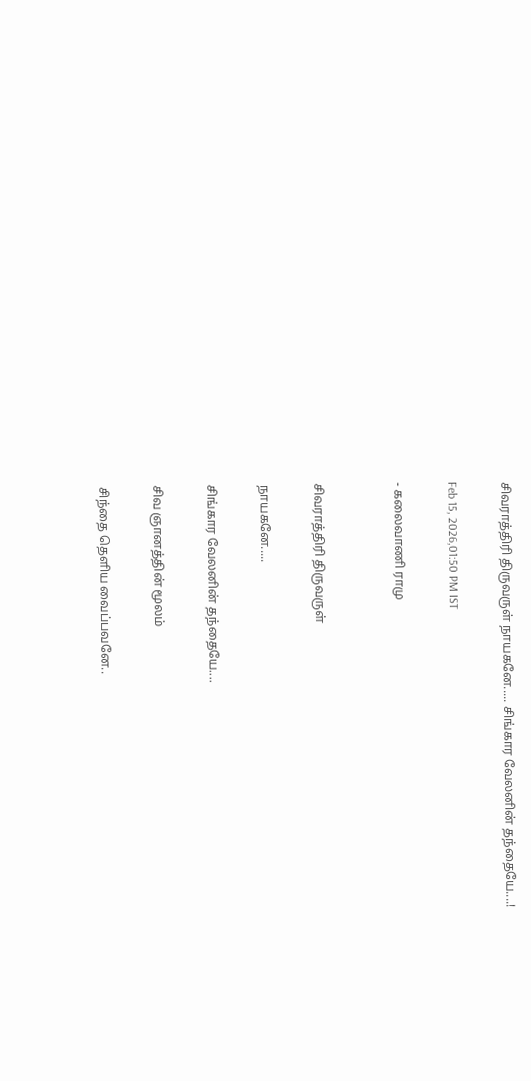சிவராத்திரி திருவருள் நாயகனே..... சிங்கார வேலனின் தந்தையே....!

Feb 15, 2026,01:50 PM IST

- கலைவாணி ராமு


சிவராத்திரி திருவருள்

நாயகனே.....

சிங்கார வேலனின் தந்தையே....

சிவ ஞானத்தின் மூலம்

சிந்தை தெளிய வைப்பவனே..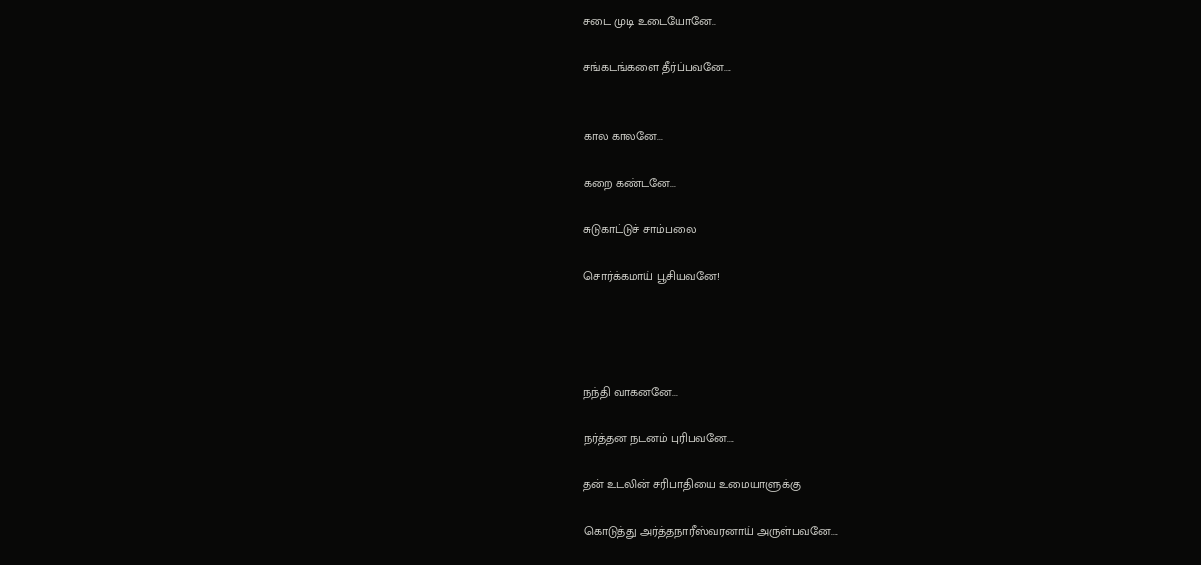சடை முடி உடையோனே..

சங்கடங்களை தீர்ப்பவனே....


கால காலனே...

கறை கண்டனே...

சுடுகாட்டுச் சாம்பலை

சொர்க்கமாய் பூசியவனே!




நந்தி வாகனனே...

நர்த்தன நடனம் புரிபவனே....

தன் உடலின் சரிபாதியை உமையாளுக்கு

கொடுத்து அர்த்தநாரீஸ்வரனாய் அருள்பவனே....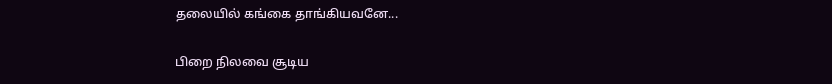தலையில் கங்கை தாங்கியவனே...

பிறை நிலவை சூடிய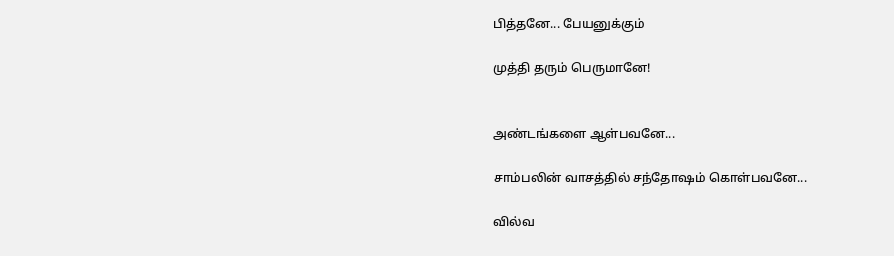பித்தனே... பேயனுக்கும்

முத்தி தரும் பெருமானே!


அண்டங்களை ஆள்பவனே...

சாம்பலின் வாசத்தில் சந்தோஷம் கொள்பவனே...

வில்வ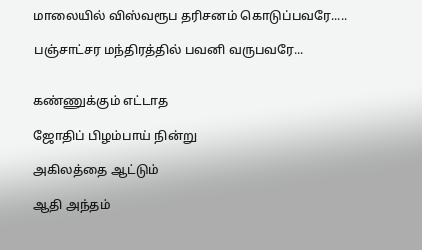மாலையில் விஸ்வரூப தரிசனம் கொடுப்பவரே.....

பஞ்சாட்சர மந்திரத்தில் பவனி வருபவரே...


கண்ணுக்கும் எட்டாத

ஜோதிப் பிழம்பாய் நின்று

அகிலத்தை ஆட்டும்

ஆதி அந்தம்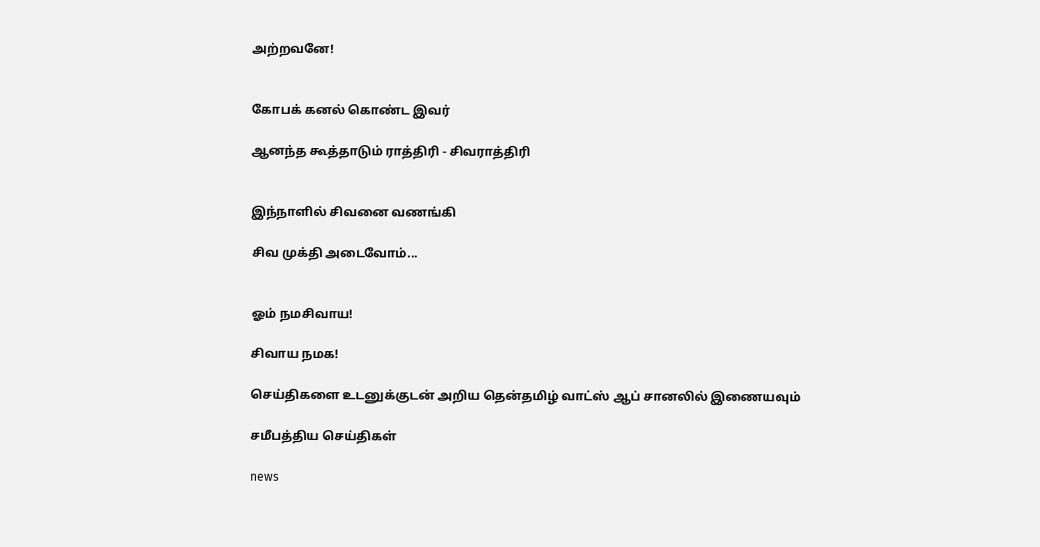அற்றவனே!


கோபக் கனல் கொண்ட இவர்

ஆனந்த கூத்தாடும் ராத்திரி - சிவராத்திரி


இந்நாளில் சிவனை வணங்கி

சிவ முக்தி அடைவோம்...


ஓம் நமசிவாய!

சிவாய நமக!

செய்திகளை உடனுக்குடன் அறிய தென்தமிழ் வாட்ஸ் ஆப் சானலில் இணையவும்

சமீபத்திய செய்திகள்

news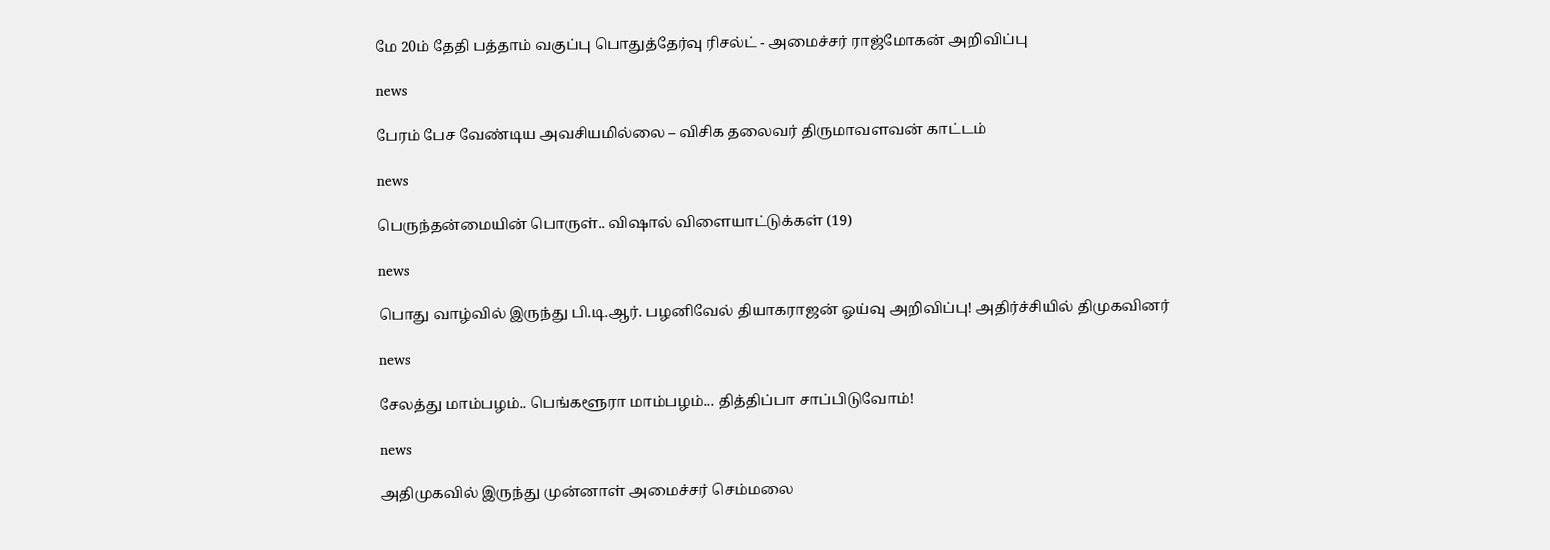மே 20ம் தேதி பத்தாம் வகுப்பு பொதுத்தேர்வு ரிசல்ட் - அமைச்சர் ராஜ்மோகன் அறிவிப்பு

news

பேரம் பேச வேண்டிய அவசியமில்லை – விசிக தலைவர் திருமாவளவன் காட்டம்

news

பெருந்தன்மையின் பொருள்.. விஷால் விளையாட்டுக்கள் (19)

news

பொது வாழ்வில் இருந்து பி.டி.ஆர். பழனிவேல் தியாகராஜன் ஓய்வு அறிவிப்பு! அதிர்ச்சியில் திமுகவினர்

news

சேலத்து மாம்பழம்.. பெங்களூரா மாம்பழம்... தித்திப்பா சாப்பிடுவோம்!

news

அதிமுகவில் இருந்து முன்னாள் அமைச்சர் செம்மலை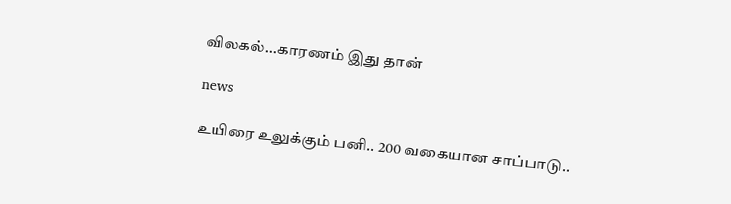விலகல்...காரணம் இது தான்

news

உயிரை உலுக்கும் பனி.. 200 வகையான சாப்பாடு..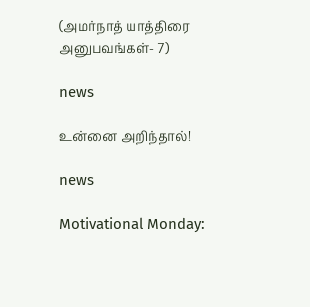(அமர்நாத் யாத்திரை அனுபவங்கள்- 7)

news

உன்னை அறிந்தால்!

news

Motivational Monday: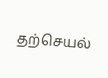தற்செயல்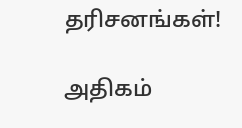தரிசனங்கள்!

அதிகம்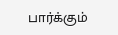பார்க்கும்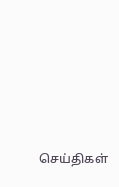செய்திகள்